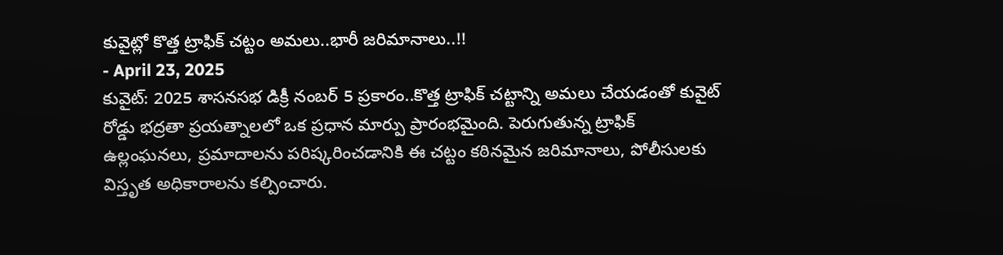కువైట్లో కొత్త ట్రాఫిక్ చట్టం అమలు..భారీ జరిమానాలు..!!
- April 23, 2025
కువైట్: 2025 శాసనసభ డిక్రీ నంబర్ 5 ప్రకారం..కొత్త ట్రాఫిక్ చట్టాన్ని అమలు చేయడంతో కువైట్ రోడ్డు భద్రతా ప్రయత్నాలలో ఒక ప్రధాన మార్పు ప్రారంభమైంది. పెరుగుతున్న ట్రాఫిక్ ఉల్లంఘనలు, ప్రమాదాలను పరిష్కరించడానికి ఈ చట్టం కఠినమైన జరిమానాలు, పోలీసులకు విస్తృత అధికారాలను కల్పించారు.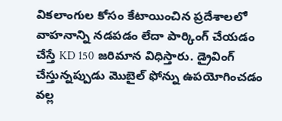వికలాంగుల కోసం కేటాయించిన ప్రదేశాలలో వాహనాన్ని నడపడం లేదా పార్కింగ్ చేయడం చేస్తే KD 150 జరిమాన విధిస్తారు. డ్రైవింగ్ చేస్తున్నప్పుడు మొబైల్ ఫోన్ను ఉపయోగించడం వల్ల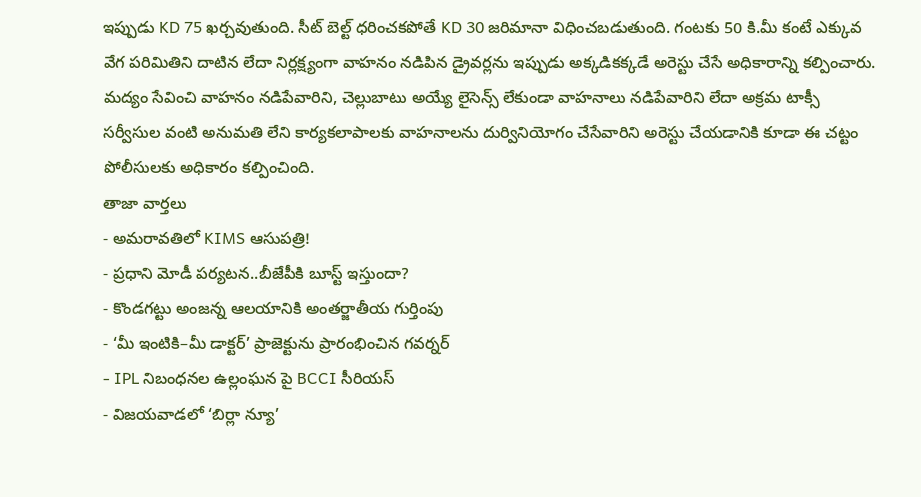ఇప్పుడు KD 75 ఖర్చవుతుంది. సీట్ బెల్ట్ ధరించకపోతే KD 30 జరిమానా విధించబడుతుంది. గంటకు 50 కి.మీ కంటే ఎక్కువ వేగ పరిమితిని దాటిన లేదా నిర్లక్ష్యంగా వాహనం నడిపిన డ్రైవర్లను ఇప్పుడు అక్కడికక్కడే అరెస్టు చేసే అధికారాన్ని కల్పించారు.
మద్యం సేవించి వాహనం నడిపేవారిని, చెల్లుబాటు అయ్యే లైసెన్స్ లేకుండా వాహనాలు నడిపేవారిని లేదా అక్రమ టాక్సీ సర్వీసుల వంటి అనుమతి లేని కార్యకలాపాలకు వాహనాలను దుర్వినియోగం చేసేవారిని అరెస్టు చేయడానికి కూడా ఈ చట్టం పోలీసులకు అధికారం కల్పించింది.
తాజా వార్తలు
- అమరావతిలో KIMS ఆసుపత్రి!
- ప్రధాని మోడీ పర్యటన..బీజేపీకి బూస్ట్ ఇస్తుందా?
- కొండగట్టు అంజన్న ఆలయానికి అంతర్జాతీయ గుర్తింపు
- ‘మీ ఇంటికి–మీ డాక్టర్’ ప్రాజెక్టును ప్రారంభించిన గవర్నర్
- IPL నిబంధనల ఉల్లంఘన పై BCCI సీరియస్
- విజయవాడలో ‘బిర్లా న్యూ’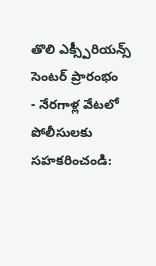తొలి ఎక్స్పీరియన్స్ సెంటర్ ప్రారంభం
- నేరగాళ్ల వేటలో పోలీసులకు సహకరించండి: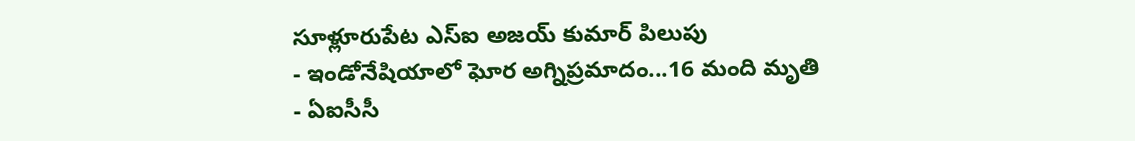సూళ్లూరుపేట ఎస్ఐ అజయ్ కుమార్ పిలుపు
- ఇండోనేషియాలో ఘోర అగ్నిప్రమాదం...16 మంది మృతి
- ఏఐసీసీ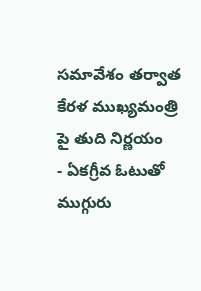సమావేశం తర్వాత కేరళ ముఖ్యమంత్రి పై తుది నిర్ణయం
- ఏకగ్రీవ ఓటుతో ముగ్గురు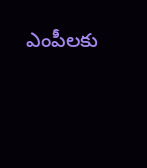ఎంపీలకు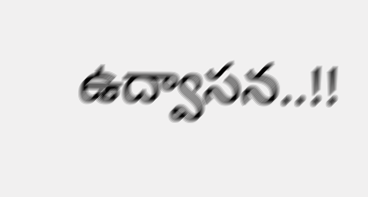ఉద్వాసన..!!